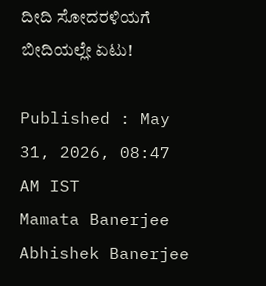ದೀದಿ ಸೋದರಳಿಯಗೆ ಬೀದಿಯಲ್ಲೇ ಏಟು!

Published : May 31, 2026, 08:47 AM IST
Mamata Banerjee Abhishek Banerjee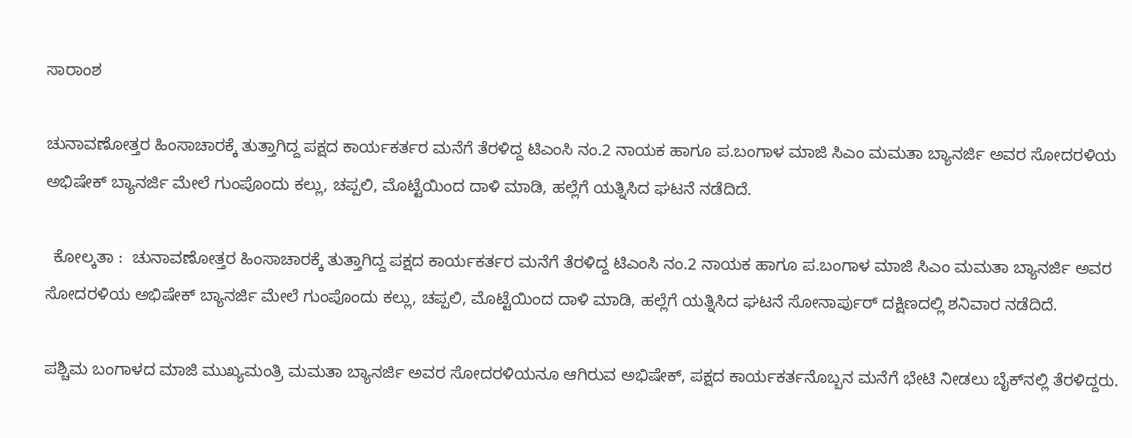ಸಾರಾಂಶ

ಚುನಾವಣೋತ್ತರ ಹಿಂಸಾಚಾರಕ್ಕೆ ತುತ್ತಾಗಿದ್ದ ಪಕ್ಷದ ಕಾರ್ಯಕರ್ತರ ಮನೆಗೆ ತೆರಳಿದ್ದ ಟಿಎಂಸಿ ನಂ.2 ನಾಯಕ ಹಾಗೂ ಪ.ಬಂಗಾಳ ಮಾಜಿ ಸಿಎಂ ಮಮತಾ ಬ್ಯಾನರ್ಜಿ ಅವರ ಸೋದರಳಿಯ ಅಭಿಷೇಕ್‌ ಬ್ಯಾನರ್ಜಿ ಮೇಲೆ ಗುಂಪೊಂದು ಕಲ್ಲು, ಚಪ್ಪಲಿ, ಮೊಟ್ಟೆಯಿಂದ ದಾಳಿ ಮಾಡಿ, ಹಲ್ಲೆಗೆ ಯತ್ನಿಸಿದ ಘಟನೆ ನಡೆದಿದೆ.

  ಕೋಲ್ಕತಾ :  ಚುನಾವಣೋತ್ತರ ಹಿಂಸಾಚಾರಕ್ಕೆ ತುತ್ತಾಗಿದ್ದ ಪಕ್ಷದ ಕಾರ್ಯಕರ್ತರ ಮನೆಗೆ ತೆರಳಿದ್ದ ಟಿಎಂಸಿ ನಂ.2 ನಾಯಕ ಹಾಗೂ ಪ.ಬಂಗಾಳ ಮಾಜಿ ಸಿಎಂ ಮಮತಾ ಬ್ಯಾನರ್ಜಿ ಅವರ ಸೋದರಳಿಯ ಅಭಿಷೇಕ್‌ ಬ್ಯಾನರ್ಜಿ ಮೇಲೆ ಗುಂಪೊಂದು ಕಲ್ಲು, ಚಪ್ಪಲಿ, ಮೊಟ್ಟೆಯಿಂದ ದಾಳಿ ಮಾಡಿ, ಹಲ್ಲೆಗೆ ಯತ್ನಿಸಿದ ಘಟನೆ ಸೋನಾರ್ಪುರ್ ದಕ್ಷಿಣದಲ್ಲಿ ಶನಿವಾರ ನಡೆದಿದೆ.

ಪಶ್ಚಿಮ ಬಂಗಾಳದ ಮಾಜಿ ಮುಖ್ಯಮಂತ್ರಿ ಮಮತಾ ಬ್ಯಾನರ್ಜಿ ಅವರ ಸೋದರಳಿಯನೂ ಆಗಿರುವ ಅಭಿಷೇಕ್‌, ಪಕ್ಷದ ಕಾರ್ಯಕರ್ತನೊಬ್ಬನ ಮನೆಗೆ ಭೇಟಿ ನೀಡಲು ಬೈಕ್‌ನಲ್ಲಿ ತೆರಳಿದ್ದರು.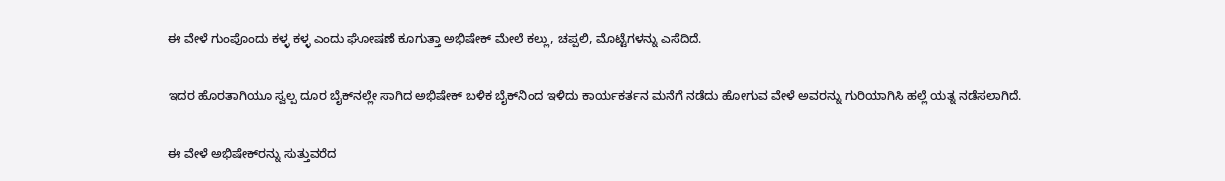ಈ ವೇಳೆ ಗುಂಪೊಂದು ಕಳ್ಳ ಕಳ್ಳ ಎಂದು ಘೋಷಣೆ ಕೂಗುತ್ತಾ ಅಭಿಷೇಕ್ ಮೇಲೆ ಕಲ್ಲು, ಚಪ್ಪಲಿ, ಮೊಟ್ಟೆಗಳನ್ನು ಎಸೆದಿದೆ.

ಇದರ ಹೊರತಾಗಿಯೂ ಸ್ವಲ್ಪ ದೂರ ಬೈಕ್‌ನಲ್ಲೇ ಸಾಗಿದ ಅಭಿಷೇಕ್‌ ಬಳಿಕ ಬೈಕ್‌ನಿಂದ ಇಳಿದು ಕಾರ್ಯಕರ್ತನ ಮನೆಗೆ ನಡೆದು ಹೋಗುವ ವೇಳೆ ಅವರನ್ನು ಗುರಿಯಾಗಿಸಿ ಹಲ್ಲೆ ಯತ್ನ ನಡೆಸಲಾಗಿದೆ.

ಈ ವೇಳೆ ಅಭಿಷೇಕ್‌ರನ್ನು ಸುತ್ತುವರೆದ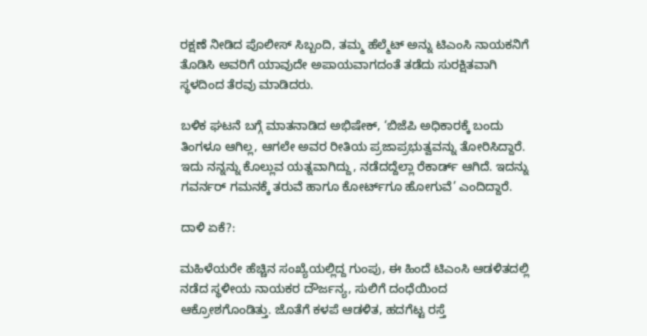ರಕ್ಷಣೆ ನೀಡಿದ ಪೊಲೀಸ್‌ ಸಿಬ್ಬಂದಿ, ತಮ್ಮ ಹೆಲ್ಮೆಟ್‌ ಅನ್ನು ಟಿಎಂಸಿ ನಾಯಕನಿಗೆ ತೊಡಿಸಿ ಅವರಿಗೆ ಯಾವುದೇ ಅಪಾಯವಾಗದಂತೆ ತಡೆದು ಸುರಕ್ಷಿತವಾಗಿ ಸ್ಥಳದಿಂದ ತೆರವು ಮಾಡಿದರು.

ಬಳಿಕ ಘಟನೆ ಬಗ್ಗೆ ಮಾತನಾಡಿದ ಅಭಿಷೇಕ್‌, ‘ಬಿಜೆಪಿ ಅಧಿಕಾರಕ್ಕೆ ಬಂದು ತಿಂಗಳೂ ಆಗಿಲ್ಲ, ಆಗಲೇ ಅವರ ರೀತಿಯ ಪ್ರಜಾಪ್ರಭುತ್ವವನ್ನು ತೋರಿಸಿದ್ದಾರೆ. ಇದು ನನ್ನನ್ನು ಕೊಲ್ಲುವ ಯತ್ನವಾಗಿದ್ದು, ನಡೆದದ್ದೆಲ್ಲಾ ರೆಕಾರ್ಡ್‌ ಆಗಿದೆ. ಇದನ್ನು ಗವರ್ನರ್‌ ಗಮನಕ್ಕೆ ತರುವೆ ಹಾಗೂ ಕೋರ್ಟ್‌ಗೂ ಹೋಗುವೆ’ ಎಂದಿದ್ದಾರೆ.

ದಾಳಿ ಏಕೆ?:

ಮಹಿಳೆಯರೇ ಹೆಚ್ಚಿನ ಸಂಖ್ಯೆಯಲ್ಲಿದ್ದ ಗುಂಪು, ಈ ಹಿಂದೆ ಟಿಎಂಸಿ ಆಡಳಿತದಲ್ಲಿ ನಡೆದ ಸ್ಥಳೀಯ ನಾಯಕರ ದೌರ್ಜನ್ಯ, ಸುಲಿಗೆ ದಂಧೆಯಿಂದ ಆಕ್ರೋಶಗೊಂಡಿತ್ತು. ಜೊತೆಗೆ ಕಳಪೆ ಆಡಳಿತ, ಹದಗೆಟ್ಟ ರಸ್ತೆ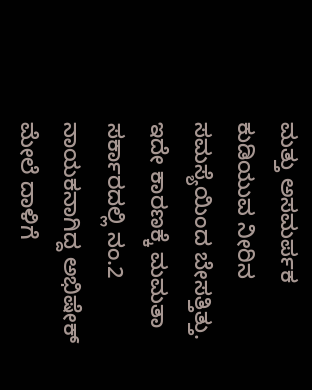ಮತ್ತು ಅಸಮರ್ಪಕ ಕುಡಿಯುವ ನೀರಿನ ಸಮಸ್ಯೆಯಿಂದ ಬೇಸತ್ತಿತ್ತು. ಇದೇ ಕಾರಣಕ್ಕೆ ಮಮತಾ ಸರ್ಕಾರದಲ್ಲಿ ನಂ.2 ನಾಯಕನಾಗಿದ್ದ ಅಭಿಷೇಕ್ ಮೇಲೆ ದಾಳಿಗೆ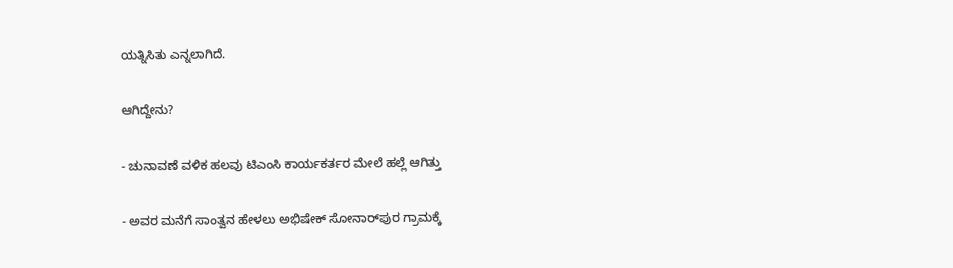ಯತ್ನಿಸಿತು ಎನ್ನಲಾಗಿದೆ.

ಆಗಿದ್ದೇನು?

- ಚುನಾವಣೆ ವಳಿಕ ಹಲವು ಟಿಎಂಸಿ ಕಾರ್ಯಕರ್ತರ ಮೇಲೆ ಹಲ್ಲೆ ಆಗಿತ್ತು

- ಅವರ ಮನೆಗೆ ಸಾಂತ್ವನ ಹೇಳಲು ಅಭಿಷೇಕ್‌ ಸೋನಾರ್‌ಪುರ ಗ್ರಾಮಕ್ಕೆ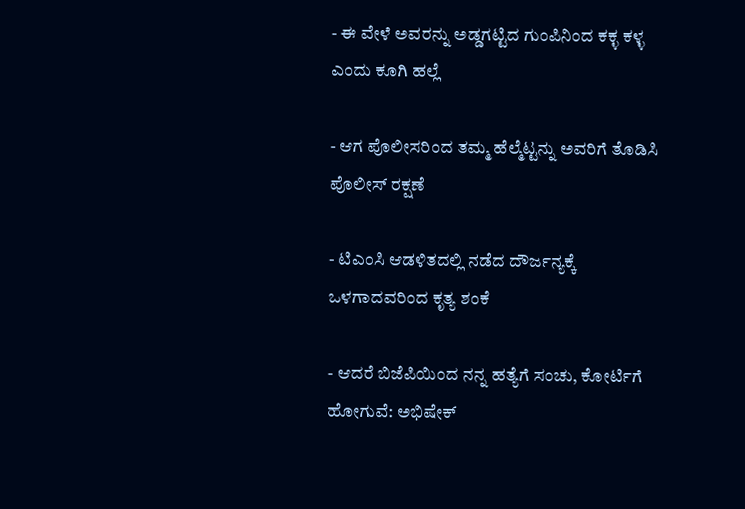- ಈ ವೇಳೆ ಅವರನ್ನು ಅಡ್ಡಗಟ್ಟಿದ ಗುಂಪಿನಿಂದ ಕಕ್ಳ ಕಳ್ಳ ಎಂದು ಕೂಗಿ ಹಲ್ಲೆ

- ಆಗ ಪೊಲೀಸರಿಂದ ತಮ್ಮ ಹೆಲ್ಮೆಟ್ಟನ್ನು ಅವರಿಗೆ ತೊಡಿಸಿ ಪೊಲೀಸ್ ರಕ್ಷಣೆ

- ಟಿಎಂಸಿ ಆಡಳಿತದಲ್ಲಿ ನಡೆದ ದೌರ್ಜನ್ಯಕ್ಕೆ ಒಳಗಾದವರಿಂದ ಕೃತ್ಯ ಶಂಕೆ

- ಆದರೆ ಬಿಜೆಪಿಯಿಂದ ನನ್ನ ಹತ್ಯೆಗೆ ಸಂಚು, ಕೋರ್ಟಿಗೆ ಹೋಗುವೆ: ಅಭಿಷೇಕ್‌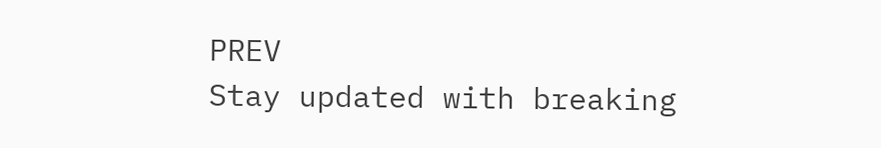PREV
Stay updated with breaking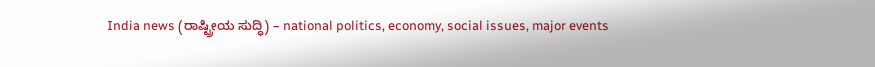India news (ರಾಷ್ಟ್ರೀಯ ಸುದ್ಧಿ) – national politics, economy, social issues, major events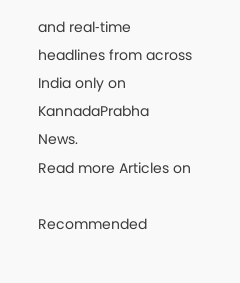and real‑time headlines from across India only on KannadaPrabha News.
Read more Articles on

Recommended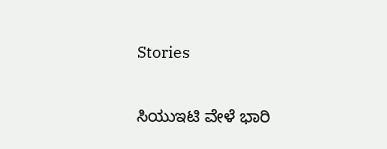Stories

ಸಿಯುಇಟಿ ವೇಳೆ ಭಾರಿ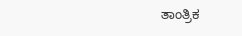ತಾಂತ್ರಿಕ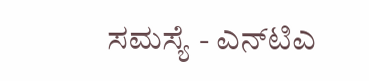ಸಮಸ್ಯೆ - ಎನ್‌ಟಿಎ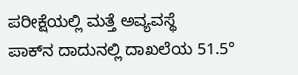ಪರೀಕ್ಷೆಯಲ್ಲಿ ಮತ್ತೆ ಅವ್ಯವಸ್ಥೆ
ಪಾಕ್‌ನ ದಾದುನಲ್ಲಿ ದಾಖಲೆಯ 51.5°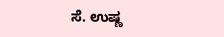ಸೆ. ಉಷ್ಣ